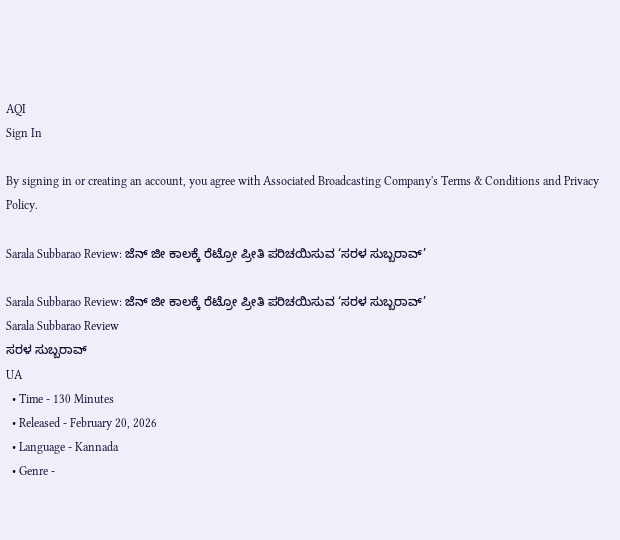AQI
Sign In

By signing in or creating an account, you agree with Associated Broadcasting Company's Terms & Conditions and Privacy Policy.

Sarala Subbarao Review: ಜೆನ್ ಜೀ ಕಾಲಕ್ಕೆ ರೆಟ್ರೋ ಪ್ರೀತಿ ಪರಿಚಯಿಸುವ ‘ಸರಳ ಸುಬ್ಬರಾವ್’

Sarala Subbarao Review: ಜೆನ್ ಜೀ ಕಾಲಕ್ಕೆ ರೆಟ್ರೋ ಪ್ರೀತಿ ಪರಿಚಯಿಸುವ ‘ಸರಳ ಸುಬ್ಬರಾವ್’
Sarala Subbarao Review
ಸರಳ ಸುಬ್ಬರಾವ್
UA
  • Time - 130 Minutes
  • Released - February 20, 2026
  • Language - Kannada
  • Genre -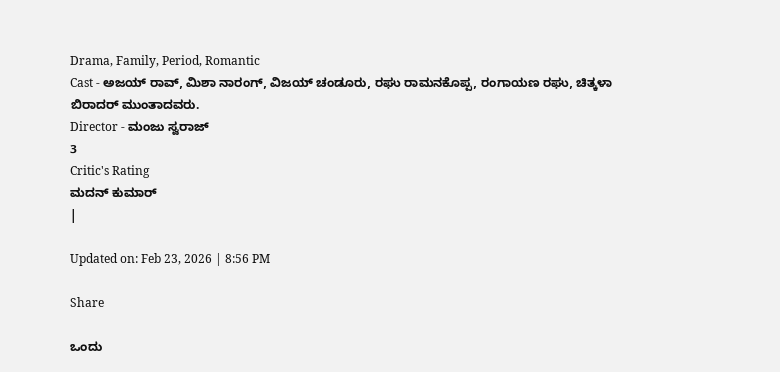Drama, Family, Period, Romantic
Cast - ಅಜಯ್ ರಾವ್, ಮಿಶಾ ನಾರಂಗ್, ವಿಜಯ್ ಚಂಡೂರು, ರಘು ರಾಮನಕೊಪ್ಪ, ರಂಗಾಯಣ ರಘು, ಚಿತ್ಕಳಾ ಬಿರಾದರ್ ಮುಂತಾದವರು.
Director - ಮಂಜು ಸ್ವರಾಜ್
3
Critic's Rating
ಮದನ್ ಕುಮಾರ್
|

Updated on: Feb 23, 2026 | 8:56 PM

Share

ಒಂದು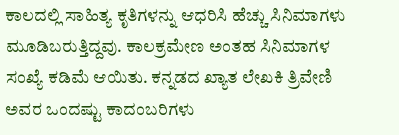ಕಾಲದಲ್ಲಿ ಸಾಹಿತ್ಯ ಕೃತಿಗಳನ್ನು ಆಧರಿಸಿ ಹೆಚ್ಚು ಸಿನಿಮಾಗಳು ಮೂಡಿಬರುತ್ತಿದ್ದವು. ಕಾಲಕ್ರಮೇಣ ಅಂತಹ ಸಿನಿಮಾಗಳ ಸಂಖ್ಯೆ ಕಡಿಮೆ ಆಯಿತು. ಕನ್ನಡದ ಖ್ಯಾತ ಲೇಖಕಿ ತ್ರಿವೇಣಿ ಅವರ ಒಂದಷ್ಟು ಕಾದಂಬರಿಗಳು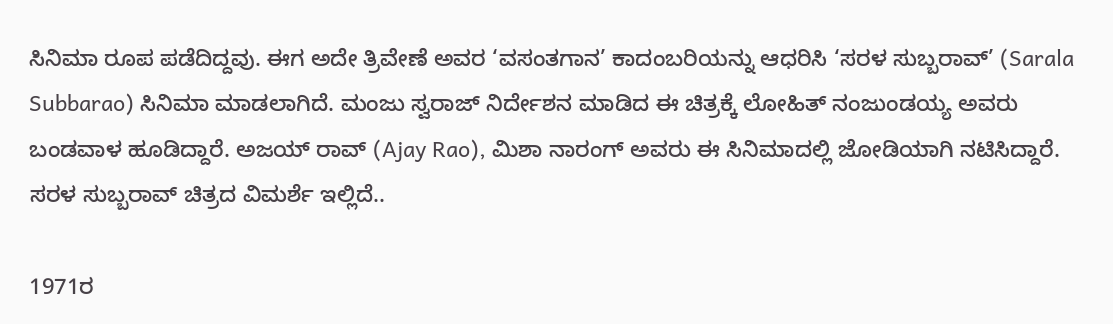ಸಿನಿಮಾ ರೂಪ ಪಡೆದಿದ್ದವು. ಈಗ ಅದೇ ತ್ರಿವೇಣೆ ಅವರ ‘ವಸಂತಗಾನ’ ಕಾದಂಬರಿಯನ್ನು ಆಧರಿಸಿ ‘ಸರಳ ಸುಬ್ಬರಾವ್’ (Sarala Subbarao) ಸಿನಿಮಾ ಮಾಡಲಾಗಿದೆ. ಮಂಜು ಸ್ವರಾಜ್ ನಿರ್ದೇಶನ ಮಾಡಿದ ಈ ಚಿತ್ರಕ್ಕೆ ಲೋಹಿತ್ ನಂಜುಂಡಯ್ಯ ಅವರು ಬಂಡವಾಳ ಹೂಡಿದ್ದಾರೆ. ಅಜಯ್ ರಾವ್ (Ajay Rao), ಮಿಶಾ ನಾರಂಗ್ ಅವರು ಈ ಸಿನಿಮಾದಲ್ಲಿ ಜೋಡಿಯಾಗಿ ನಟಿಸಿದ್ದಾರೆ. ಸರಳ ಸುಬ್ಬರಾವ್ ಚಿತ್ರದ ವಿಮರ್ಶೆ ಇಲ್ಲಿದೆ..

1971ರ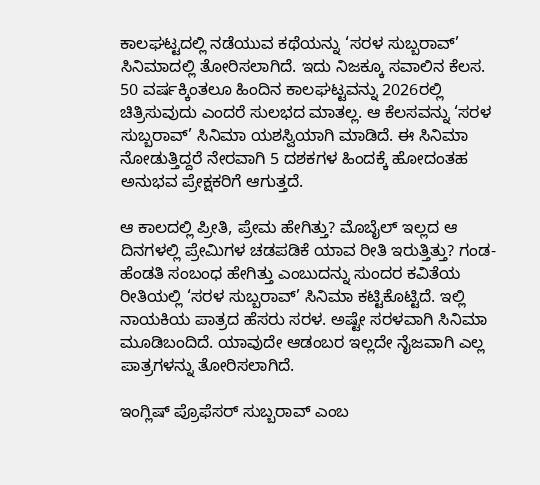ಕಾಲಘಟ್ಟದಲ್ಲಿ ನಡೆಯುವ ಕಥೆಯನ್ನು ‘ಸರಳ ಸುಬ್ಬರಾವ್’ ಸಿನಿಮಾದಲ್ಲಿ ತೋರಿಸಲಾಗಿದೆ. ಇದು ನಿಜಕ್ಕೂ ಸವಾಲಿನ ಕೆಲಸ. 50 ವರ್ಷಕ್ಕಿಂತಲೂ ಹಿಂದಿನ ಕಾಲಘಟ್ಟವನ್ನು 2026ರಲ್ಲಿ ಚಿತ್ರಿಸುವುದು ಎಂದರೆ ಸುಲಭದ ಮಾತಲ್ಲ. ಆ ಕೆಲಸವನ್ನು ‘ಸರಳ ಸುಬ್ಬರಾವ್’ ಸಿನಿಮಾ ಯಶಸ್ವಿಯಾಗಿ ಮಾಡಿದೆ. ಈ ಸಿನಿಮಾ ನೋಡುತ್ತಿದ್ದರೆ ನೇರವಾಗಿ 5 ದಶಕಗಳ ಹಿಂದಕ್ಕೆ ಹೋದಂತಹ ಅನುಭವ ಪ್ರೇಕ್ಷಕರಿಗೆ ಆಗುತ್ತದೆ.

ಆ ಕಾಲದಲ್ಲಿ ಪ್ರೀತಿ, ಪ್ರೇಮ ಹೇಗಿತ್ತು? ಮೊಬೈಲ್ ಇಲ್ಲದ ಆ ದಿನಗಳಲ್ಲಿ ಪ್ರೇಮಿಗಳ ಚಡಪಡಿಕೆ ಯಾವ ರೀತಿ ಇರುತ್ತಿತ್ತು? ಗಂಡ-ಹೆಂಡತಿ ಸಂಬಂಧ ಹೇಗಿತ್ತು ಎಂಬುದನ್ನು ಸುಂದರ ಕವಿತೆಯ ರೀತಿಯಲ್ಲಿ ‘ಸರಳ ಸುಬ್ಬರಾವ್’ ಸಿನಿಮಾ ಕಟ್ಟಿಕೊಟ್ಟಿದೆ. ಇಲ್ಲಿ ನಾಯಕಿಯ ಪಾತ್ರದ ಹೆಸರು ಸರಳ. ಅಷ್ಟೇ ಸರಳವಾಗಿ ಸಿನಿಮಾ ಮೂಡಿಬಂದಿದೆ. ಯಾವುದೇ ಆಡಂಬರ ಇಲ್ಲದೇ ನೈಜವಾಗಿ ಎಲ್ಲ ಪಾತ್ರಗಳನ್ನು ತೋರಿಸಲಾಗಿದೆ.

ಇಂಗ್ಲಿಷ್ ಪ್ರೊಫೆಸರ್ ಸುಬ್ಬರಾವ್ ಎಂಬ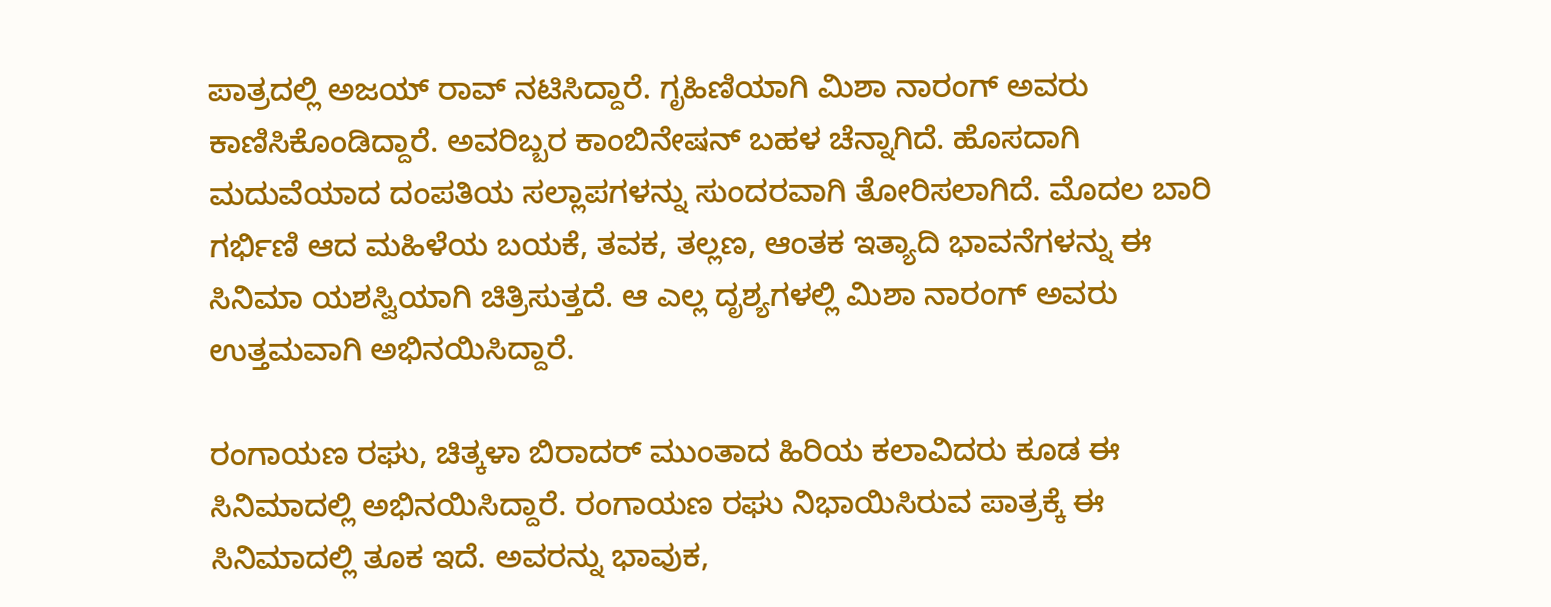ಪಾತ್ರದಲ್ಲಿ ಅಜಯ್ ರಾವ್ ನಟಿಸಿದ್ದಾರೆ. ಗೃಹಿಣಿಯಾಗಿ ಮಿಶಾ ನಾರಂಗ್ ಅವರು ಕಾಣಿಸಿಕೊಂಡಿದ್ದಾರೆ. ಅವರಿಬ್ಬರ ಕಾಂಬಿನೇಷನ್ ಬಹಳ ಚೆನ್ನಾಗಿದೆ. ಹೊಸದಾಗಿ ಮದುವೆಯಾದ ದಂಪತಿಯ ಸಲ್ಲಾಪಗಳನ್ನು ಸುಂದರವಾಗಿ ತೋರಿಸಲಾಗಿದೆ. ಮೊದಲ ಬಾರಿ ಗರ್ಭಿಣಿ ಆದ ಮಹಿಳೆಯ ಬಯಕೆ, ತವಕ, ತಲ್ಲಣ, ಆಂತಕ ಇತ್ಯಾದಿ ಭಾವನೆಗಳನ್ನು ಈ ಸಿನಿಮಾ ಯಶಸ್ವಿಯಾಗಿ ಚಿತ್ರಿಸುತ್ತದೆ. ಆ ಎಲ್ಲ ದೃಶ್ಯಗಳಲ್ಲಿ ಮಿಶಾ ನಾರಂಗ್ ಅವರು ಉತ್ತಮವಾಗಿ ಅಭಿನಯಿಸಿದ್ದಾರೆ.

ರಂಗಾಯಣ ರಘು, ಚಿತ್ಕಳಾ ಬಿರಾದರ್ ಮುಂತಾದ ಹಿರಿಯ ಕಲಾವಿದರು ಕೂಡ ಈ ಸಿನಿಮಾದಲ್ಲಿ ಅಭಿನಯಿಸಿದ್ದಾರೆ. ರಂಗಾಯಣ ರಘು ನಿಭಾಯಿಸಿರುವ ಪಾತ್ರಕ್ಕೆ ಈ ಸಿನಿಮಾದಲ್ಲಿ ತೂಕ ಇದೆ. ಅವರನ್ನು ಭಾವುಕ,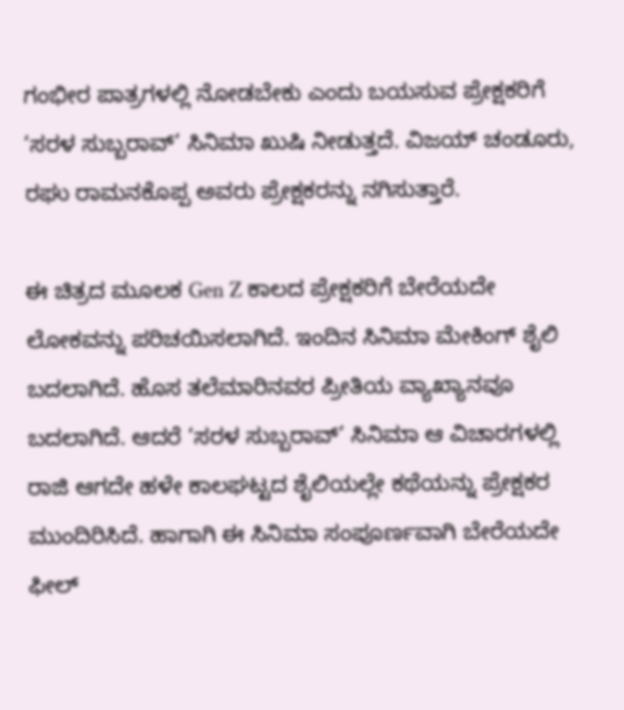ಗಂಭೀರ ಪಾತ್ರಗಳಲ್ಲಿ ನೋಡಬೇಕು ಎಂದು ಬಯಸುವ ಪ್ರೇಕ್ಷಕರಿಗೆ ‘ಸರಳ ಸುಬ್ಬರಾವ್’ ಸಿನಿಮಾ ಖುಷಿ ನೀಡುತ್ತದೆ. ವಿಜಯ್ ಚಂಡೂರು, ರಘು ರಾಮನಕೊಪ್ಪ ಅವರು ಪ್ರೇಕ್ಷಕರನ್ನು ನಗಿಸುತ್ತಾರೆ.

ಈ ಚಿತ್ರದ ಮೂಲಕ Gen Z ಕಾಲದ ಪ್ರೇಕ್ಷಕರಿಗೆ ಬೇರೆಯದೇ ಲೋಕವನ್ನು ಪರಿಚಯಿಸಲಾಗಿದೆ. ಇಂದಿನ ಸಿನಿಮಾ ಮೇಕಿಂಗ್ ಶೈಲಿ ಬದಲಾಗಿದೆ. ಹೊಸ ತಲೆಮಾರಿನವರ ಪ್ರೀತಿಯ ವ್ಯಾಖ್ಯಾನವೂ ಬದಲಾಗಿದೆ. ಆದರೆ ‘ಸರಳ ಸುಬ್ಬರಾವ್’ ಸಿನಿಮಾ ಆ ವಿಚಾರಗಳಲ್ಲಿ ರಾಜಿ ಆಗದೇ ಹಳೇ ಕಾಲಘಟ್ಟದ ಶೈಲಿಯಲ್ಲೇ ಕಥೆಯನ್ನು ಪ್ರೇಕ್ಷಕರ ಮುಂದಿರಿಸಿದೆ. ಹಾಗಾಗಿ ಈ ಸಿನಿಮಾ ಸಂಪೂರ್ಣವಾಗಿ ಬೇರೆಯದೇ ಫೀಲ್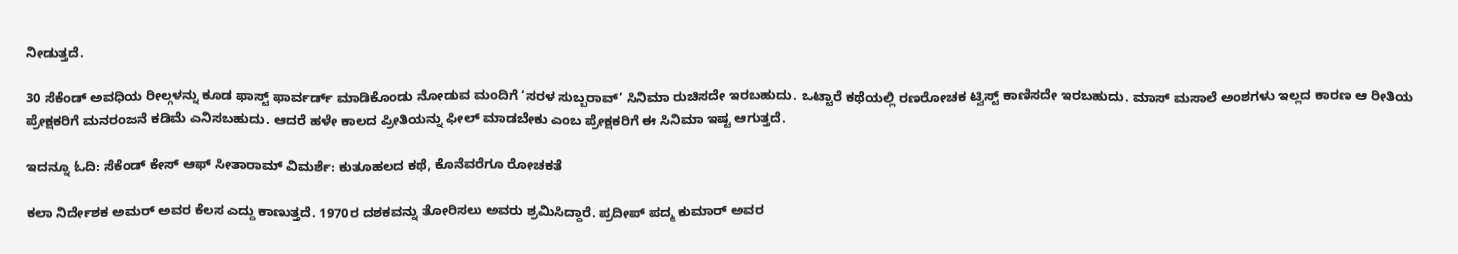ನೀಡುತ್ತದೆ.

30 ಸೆಕೆಂಡ್ ಅವಧಿಯ ರೀಲ್ಗಳನ್ನು ಕೂಡ ಫಾಸ್ಟ್ ಫಾರ್ವರ್ಡ್ ಮಾಡಿಕೊಂಡು ನೋಡುವ ಮಂದಿಗೆ ‘ಸರಳ ಸುಬ್ಬರಾವ್’ ಸಿನಿಮಾ ರುಚಿಸದೇ ಇರಬಹುದು. ಒಟ್ಟಾರೆ ಕಥೆಯಲ್ಲಿ ರಣರೋಚಕ ಟ್ವಿಸ್ಟ್ ಕಾಣಿಸದೇ ಇರಬಹುದು. ಮಾಸ್ ಮಸಾಲೆ ಅಂಶಗಳು ಇಲ್ಲದ ಕಾರಣ ಆ ರೀತಿಯ ಪ್ರೇಕ್ಷಕರಿಗೆ ಮನರಂಜನೆ ಕಡಿಮೆ ಎನಿಸಬಹುದು. ಆದರೆ ಹಳೇ ಕಾಲದ ಪ್ರೀತಿಯನ್ನು ಫೀಲ್ ಮಾಡಬೇಕು ಎಂಬ ಪ್ರೇಕ್ಷಕರಿಗೆ ಈ ಸಿನಿಮಾ ಇಷ್ಟ ಆಗುತ್ತದೆ.

ಇದನ್ನೂ ಓದಿ: ಸೆಕೆಂಡ್ ಕೇಸ್ ಆಫ್ ಸೀತಾರಾಮ್ ವಿಮರ್ಶೆ: ಕುತೂಹಲದ ಕಥೆ, ಕೊನೆವರೆಗೂ ರೋಚಕತೆ

ಕಲಾ ನಿರ್ದೇಶಕ ಅಮರ್ ಅವರ ಕೆಲಸ ಎದ್ದು ಕಾಣುತ್ತದೆ. 1970ರ ದಶಕವನ್ನು ತೋರಿಸಲು ಅವರು ಶ್ರಮಿಸಿದ್ದಾರೆ. ಪ್ರದೀಪ್ ಪದ್ಮ ಕುಮಾರ್ ಅವರ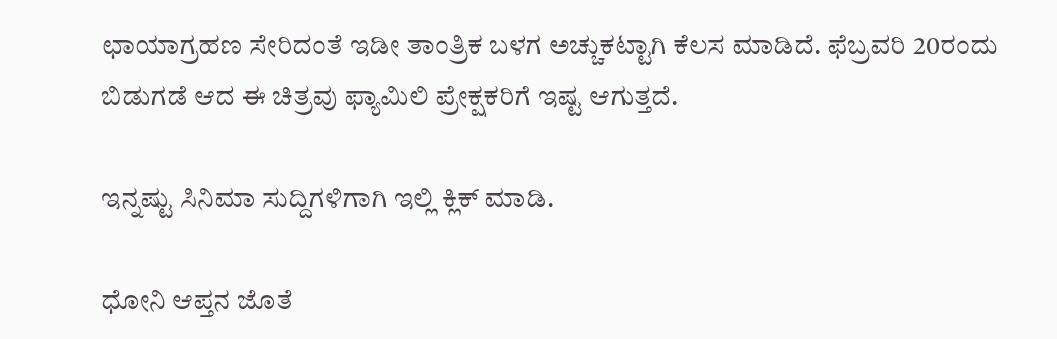ಛಾಯಾಗ್ರಹಣ ಸೇರಿದಂತೆ ಇಡೀ ತಾಂತ್ರಿಕ ಬಳಗ ಅಚ್ಚುಕಟ್ಟಾಗಿ ಕೆಲಸ ಮಾಡಿದೆ. ಫೆಬ್ರವರಿ 20ರಂದು ಬಿಡುಗಡೆ ಆದ ಈ ಚಿತ್ರವು ಫ್ಯಾಮಿಲಿ ಪ್ರೇಕ್ಷಕರಿಗೆ ಇಷ್ಟ ಆಗುತ್ತದೆ.

ಇನ್ನಷ್ಟು ಸಿನಿಮಾ ಸುದ್ದಿಗಳಿಗಾಗಿ ಇಲ್ಲಿ ಕ್ಲಿಕ್ ಮಾಡಿ.

ಧೋನಿ ಆಪ್ತನ ಜೊತೆ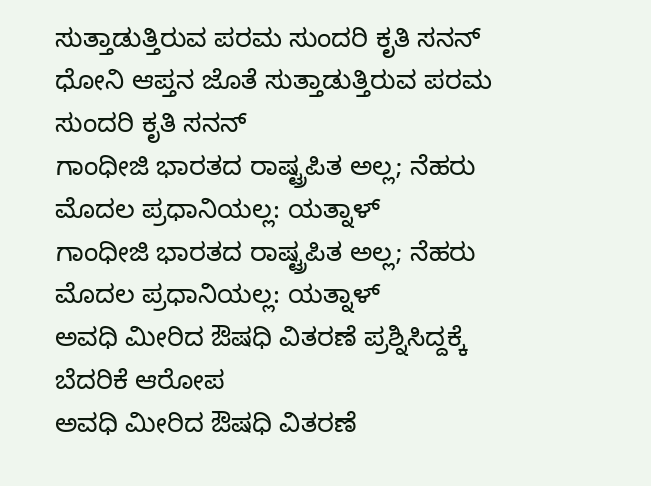ಸುತ್ತಾಡುತ್ತಿರುವ ಪರಮ ಸುಂದರಿ ಕೃತಿ ಸನನ್
ಧೋನಿ ಆಪ್ತನ ಜೊತೆ ಸುತ್ತಾಡುತ್ತಿರುವ ಪರಮ ಸುಂದರಿ ಕೃತಿ ಸನನ್
ಗಾಂಧೀಜಿ ಭಾರತದ ರಾಷ್ಟ್ರಪಿತ ಅಲ್ಲ; ನೆಹರು ಮೊದಲ ಪ್ರಧಾನಿಯಲ್ಲ: ಯತ್ನಾಳ್
ಗಾಂಧೀಜಿ ಭಾರತದ ರಾಷ್ಟ್ರಪಿತ ಅಲ್ಲ; ನೆಹರು ಮೊದಲ ಪ್ರಧಾನಿಯಲ್ಲ: ಯತ್ನಾಳ್
ಅವಧಿ ಮೀರಿದ ಔಷಧಿ ವಿತರಣೆ ಪ್ರಶ್ನಿಸಿದ್ದಕ್ಕೆ ಬೆದರಿಕೆ ಆರೋಪ
ಅವಧಿ ಮೀರಿದ ಔಷಧಿ ವಿತರಣೆ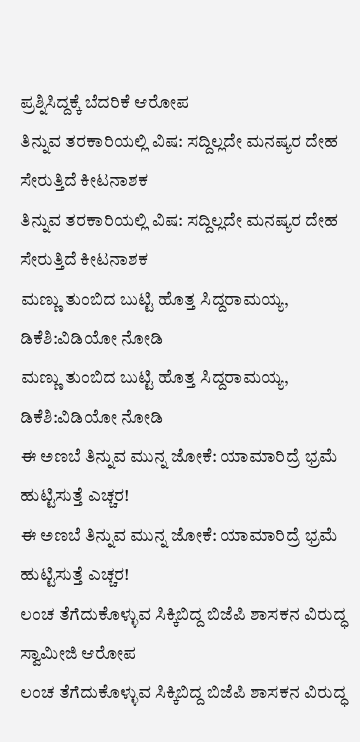ಪ್ರಶ್ನಿಸಿದ್ದಕ್ಕೆ ಬೆದರಿಕೆ ಆರೋಪ
ತಿನ್ನುವ ತರಕಾರಿಯಲ್ಲಿ ವಿಷ: ಸದ್ದಿಲ್ಲದೇ ಮನಷ್ಯರ ದೇಹ ಸೇರುತ್ತಿದೆ ಕೀಟನಾಶಕ
ತಿನ್ನುವ ತರಕಾರಿಯಲ್ಲಿ ವಿಷ: ಸದ್ದಿಲ್ಲದೇ ಮನಷ್ಯರ ದೇಹ ಸೇರುತ್ತಿದೆ ಕೀಟನಾಶಕ
ಮಣ್ಣು ತುಂಬಿದ ಬುಟ್ಟಿ ಹೊತ್ತ ಸಿದ್ದರಾಮಯ್ಯ, ಡಿಕೆಶಿ:ವಿಡಿಯೋ ನೋಡಿ
ಮಣ್ಣು ತುಂಬಿದ ಬುಟ್ಟಿ ಹೊತ್ತ ಸಿದ್ದರಾಮಯ್ಯ, ಡಿಕೆಶಿ:ವಿಡಿಯೋ ನೋಡಿ
ಈ ಅಣಬೆ ತಿನ್ನುವ ಮುನ್ನ ಜೋಕೆ: ಯಾಮಾರಿದ್ರೆ ಭ್ರಮೆ ಹುಟ್ಟಿಸುತ್ತೆ ಎಚ್ಚರ!
ಈ ಅಣಬೆ ತಿನ್ನುವ ಮುನ್ನ ಜೋಕೆ: ಯಾಮಾರಿದ್ರೆ ಭ್ರಮೆ ಹುಟ್ಟಿಸುತ್ತೆ ಎಚ್ಚರ!
ಲಂಚ ತೆಗೆದುಕೊಳ್ಳುವ ಸಿಕ್ಕಿಬಿದ್ದ ಬಿಜೆಪಿ ಶಾಸಕನ ವಿರುದ್ಧ ಸ್ವಾಮೀಜಿ ಆರೋಪ
ಲಂಚ ತೆಗೆದುಕೊಳ್ಳುವ ಸಿಕ್ಕಿಬಿದ್ದ ಬಿಜೆಪಿ ಶಾಸಕನ ವಿರುದ್ಧ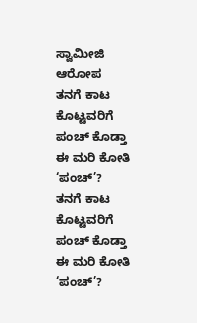ಸ್ವಾಮೀಜಿ ಆರೋಪ
ತನಗೆ ಕಾಟ ಕೊಟ್ಟವರಿಗೆ ಪಂಚ್ ಕೊಡ್ತಾ ಈ ಮರಿ ಕೋತಿ ‘ಪಂಚ್’?
ತನಗೆ ಕಾಟ ಕೊಟ್ಟವರಿಗೆ ಪಂಚ್ ಕೊಡ್ತಾ ಈ ಮರಿ ಕೋತಿ ‘ಪಂಚ್’?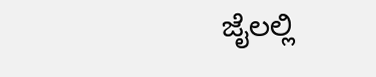ಜೈಲಲ್ಲಿ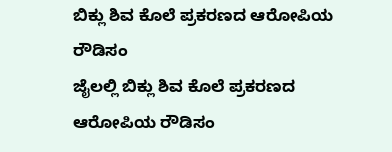ಬಿಕ್ಲು ಶಿವ ಕೊಲೆ ಪ್ರಕರಣದ ಆರೋಪಿಯ ರೌಡಿಸಂ
ಜೈಲಲ್ಲಿ ಬಿಕ್ಲು ಶಿವ ಕೊಲೆ ಪ್ರಕರಣದ ಆರೋಪಿಯ ರೌಡಿಸಂ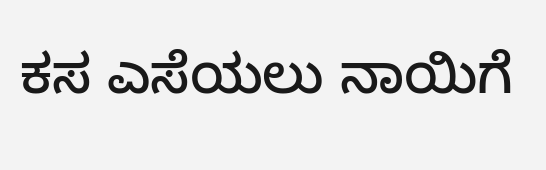ಕಸ ಎಸೆಯಲು ನಾಯಿಗೆ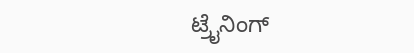ಟ್ರೈನಿಂಗ್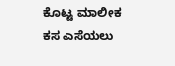ಕೊಟ್ಟ ಮಾಲೀಕ
ಕಸ ಎಸೆಯಲು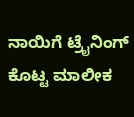ನಾಯಿಗೆ ಟ್ರೈನಿಂಗ್ ಕೊಟ್ಟ ಮಾಲೀಕ